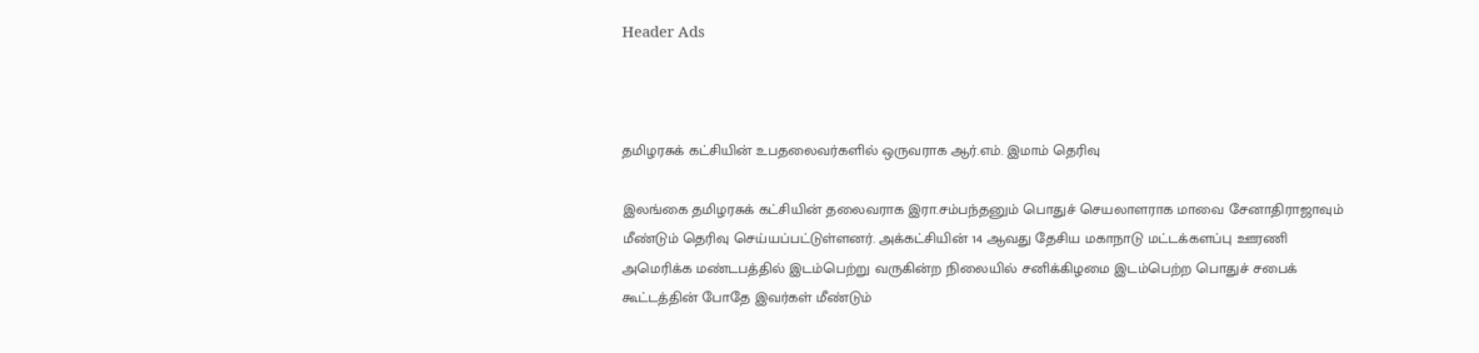Header Ads



தமிழரசுக் கட்சியின் உபதலைவர்களில் ஒருவராக ஆர்.எம். இமாம் தெரிவு

இலங்கை தமிழரசுக் கட்சியின் தலைவராக இரா.சம்பந்தனும் பொதுச் செயலாளராக மாவை சேனாதிராஜாவும் மீண்டும் தெரிவு செய்யப்பட்டுள்ளனர். அக்கட்சியின் 14 ஆவது தேசிய மகாநாடு மட்டக்களப்பு ஊரணி அமெரிக்க மண்டபத்தில் இடம்பெற்று வருகின்ற நிலையில் சனிக்கிழமை இடம்பெற்ற பொதுச் சபைக் கூட்டத்தின் போதே இவர்கள் மீண்டும்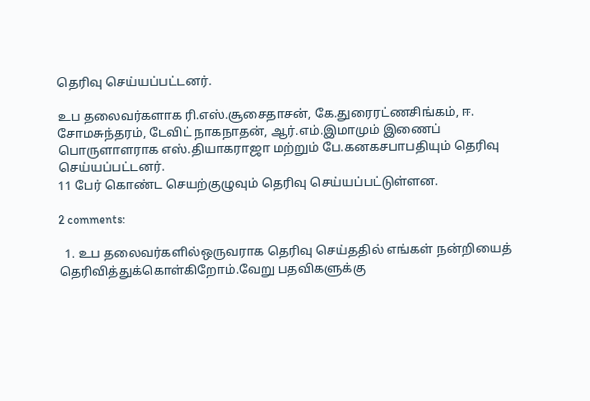தெரிவு செய்யப்பட்டனர்.

உப தலைவர்களாக ரி.எஸ்.சூசைதாசன், கே.துரைரட்ணசிங்கம், ஈ. சோமசுந்தரம், டேவிட் நாகநாதன், ஆர்.எம்.இமாமும் இணைப் பொருளாளராக எஸ்.தியாகராஜா மற்றும் பே.கனகசபாபதியும் தெரிவு செய்யப்பட்டனர்.
11 பேர் கொண்ட செயற்குழுவும் தெரிவு செய்யப்பட்டுள்ளன.

2 comments:

  1. உப தலைவர்களில்ஒருவராக தெரிவு செய்ததில் எங்கள் நன்றியைத் தெரிவித்துக்கொள்கிறோம்.வேறு பதவிகளுக்கு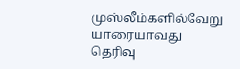முஸ்லீம்களில்வேறு யாரையாவது தெரிவு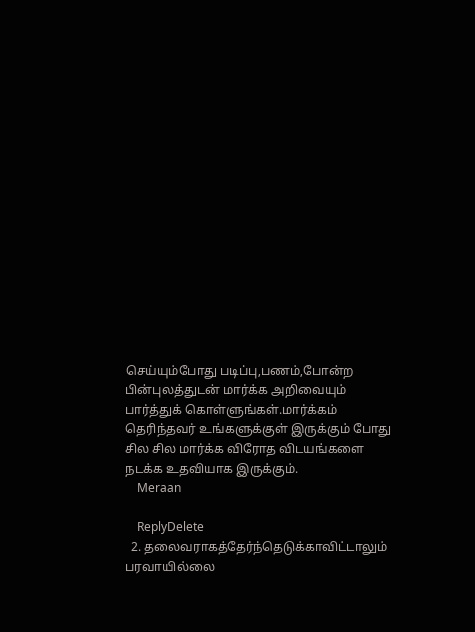செய்யும்போது படிப்பு,பணம்,போன்ற பின்புலத்துடன் மார்க்க அறிவையும் பார்த்துக் கொள்ளுங்கள்.மார்க்கம் தெரிந்தவர் உங்களுக்குள் இருக்கும் போது சில சில மார்க்க விரோத விடயங்களை நடக்க உதவியாக இருக்கும்.
    Meraan

    ReplyDelete
  2. தலைவராகத்தேர்ந்தெடுக்காவிட்டாலும் பரவாயில்லை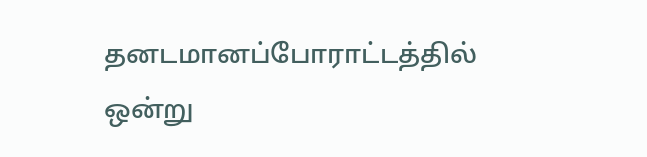தனடமானப்போராட்டத்தில் ஒன்று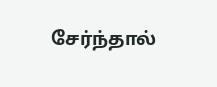சேர்ந்தால்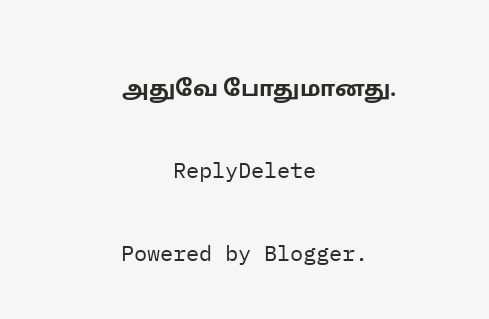அதுவே போதுமானது.

    ReplyDelete

Powered by Blogger.